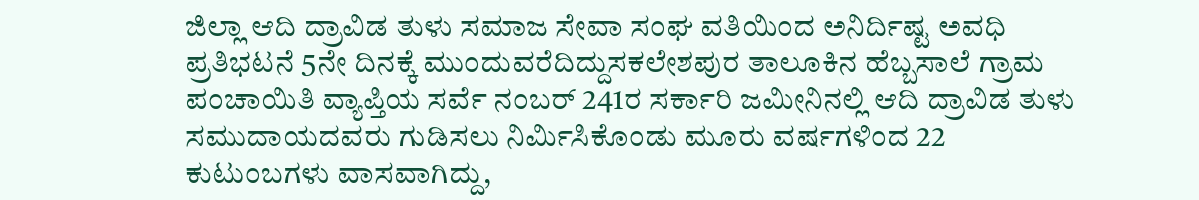ಜಿಲ್ಲಾ ಆದಿ ದ್ರಾವಿಡ ತುಳು ಸಮಾಜ ಸೇವಾ ಸಂಘ ವತಿಯಿಂದ ಅನಿರ್ದಿಷ್ಟ ಅವಧಿ ಪ್ರತಿಭಟನೆ 5ನೇ ದಿನಕ್ಕೆ ಮುಂದುವರೆದಿದ್ದುಸಕಲೇಶಪುರ ತಾಲೂಕಿನ ಹೆಬ್ಬಸಾಲೆ ಗ್ರಾಮ ಪಂಚಾಯಿತಿ ವ್ಯಾಪ್ತಿಯ ಸರ್ವೆ ನಂಬರ್ 241ರ ಸರ್ಕಾರಿ ಜಮೀನಿನಲ್ಲಿ ಆದಿ ದ್ರಾವಿಡ ತುಳು ಸಮುದಾಯದವರು ಗುಡಿಸಲು ನಿರ್ಮಿಸಿಕೊಂಡು ಮೂರು ವರ್ಷಗಳಿಂದ 22 ಕುಟುಂಬಗಳು ವಾಸವಾಗಿದ್ದು,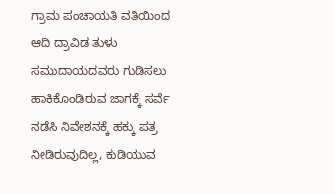ಗ್ರಾಮ ಪಂಚಾಯತಿ ವತಿಯಿಂದ ಆದಿ ದ್ರಾವಿಡ ತುಳು ಸಮುದಾಯದವರು ಗುಡಿಸಲು ಹಾಕಿಕೊಂಡಿರುವ ಜಾಗಕ್ಕೆ ಸರ್ವೆ ನಡೆಸಿ ನಿವೇಶನಕ್ಕೆ ಹಕ್ಕು ಪತ್ರ ನೀಡಿರುವುದಿಲ್ಲ, ಕುಡಿಯುವ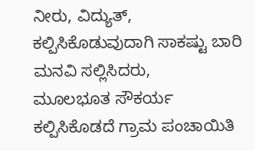ನೀರು, ವಿದ್ಯುತ್, ಕಲ್ಪಿಸಿಕೊಡುವುದಾಗಿ ಸಾಕಷ್ಟು ಬಾರಿ ಮನವಿ ಸಲ್ಲಿಸಿದರು,
ಮೂಲಭೂತ ಸೌಕರ್ಯ ಕಲ್ಪಿಸಿಕೊಡದೆ ಗ್ರಾಮ ಪಂಚಾಯಿತಿ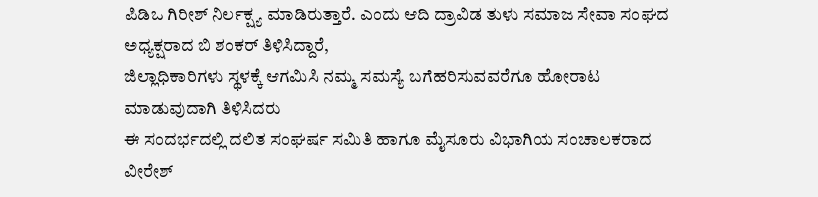ಪಿಡಿಒ ಗಿರೀಶ್ ನಿರ್ಲಕ್ಷ್ಯ ಮಾಡಿರುತ್ತಾರೆ. ಎಂದು ಆದಿ ದ್ರಾವಿಡ ತುಳು ಸಮಾಜ ಸೇವಾ ಸಂಘದ ಅಧ್ಯಕ್ಷರಾದ ಬಿ ಶಂಕರ್ ತಿಳಿಸಿದ್ದಾರೆ,
ಜಿಲ್ಲಾಧಿಕಾರಿಗಳು ಸ್ಥಳಕ್ಕೆ ಆಗಮಿಸಿ ನಮ್ಮ ಸಮಸ್ಯೆ ಬಗೆಹರಿಸುವವರೆಗೂ ಹೋರಾಟ ಮಾಡುವುದಾಗಿ ತಿಳಿಸಿದರು
ಈ ಸಂದರ್ಭದಲ್ಲಿ ದಲಿತ ಸಂಘರ್ಷ ಸಮಿತಿ ಹಾಗೂ ಮೈಸೂರು ವಿಭಾಗಿಯ ಸಂಚಾಲಕರಾದ ವೀರೇಶ್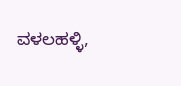ವಳಲಹಳ್ಳಿ,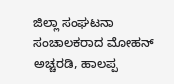ಜಿಲ್ಲಾ ಸಂಘಟನಾ ಸಂಚಾಲಕರಾದ ಮೋಹನ್ ಅಚ್ಚರಡಿ, ಹಾಲಪ್ಪ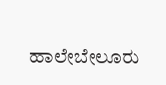ಹಾಲೇಬೇಲೂರು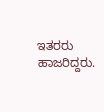ಇತರರು ಹಾಜರಿದ್ದರು.